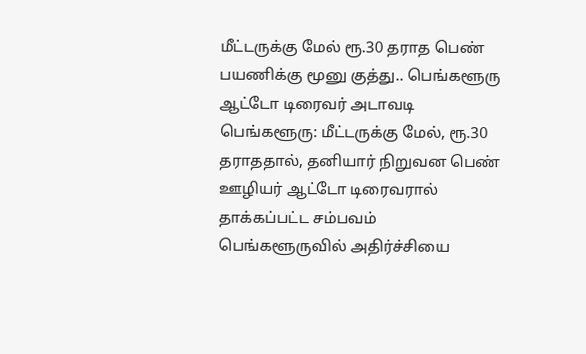மீட்டருக்கு மேல் ரூ.30 தராத பெண் பயணிக்கு மூனு குத்து.. பெங்களூரு ஆட்டோ டிரைவர் அடாவடி
பெங்களூரு: மீட்டருக்கு மேல், ரூ.30 தராததால், தனியார் நிறுவன பெண் ஊழியர் ஆட்டோ டிரைவரால் தாக்கப்பட்ட சம்பவம் பெங்களூருவில் அதிர்ச்சியை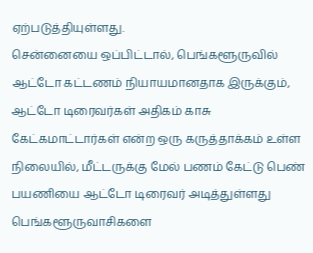ஏற்படுத்தியுள்ளது.
சென்னையை ஒப்பிட்டால், பெங்களூருவில் ஆட்டோ கட்டணம் நியாயமானதாக இருக்கும், ஆட்டோ டிரைவர்கள் அதிகம் காசு கேட்கமாட்டார்கள் என்ற ஒரு கருத்தாக்கம் உள்ள நிலையில், மீட்டருக்கு மேல் பணம் கேட்டு பெண் பயணியை ஆட்டோ டிரைவர் அடித்துள்ளது பெங்களூருவாசிகளை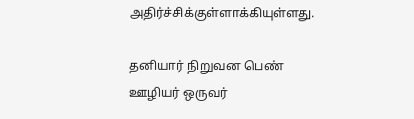அதிர்ச்சிக்குள்ளாக்கியுள்ளது.

தனியார் நிறுவன பெண் ஊழியர் ஒருவர்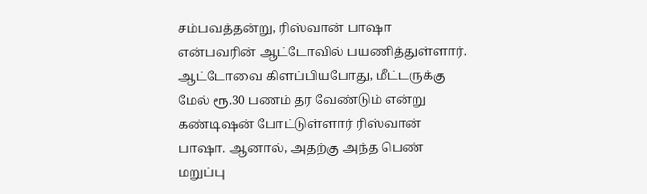சம்பவத்தன்று, ரிஸ்வான் பாஷா என்பவரின் ஆட்டோவில் பயணித்துள்ளார். ஆட்டோவை கிளப்பியபோது, மீட்டருக்கு மேல் ரூ.30 பணம் தர வேண்டும் என்று கண்டிஷன் போட்டுள்ளார் ரிஸ்வான் பாஷா. ஆனால், அதற்கு அந்த பெண் மறுப்பு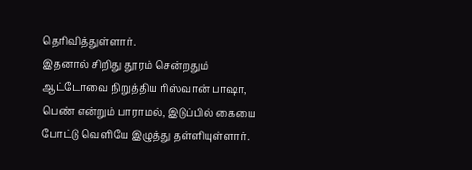தெரிவித்துள்ளார்.
இதனால் சிறிது தூரம் சென்றதும் ஆட்டோவை நிறுத்திய ரிஸ்வான் பாஷா, பெண் என்றும் பாராமல், இடுப்பில் கையை போட்டு வெளியே இழுத்து தள்ளியுள்ளார்.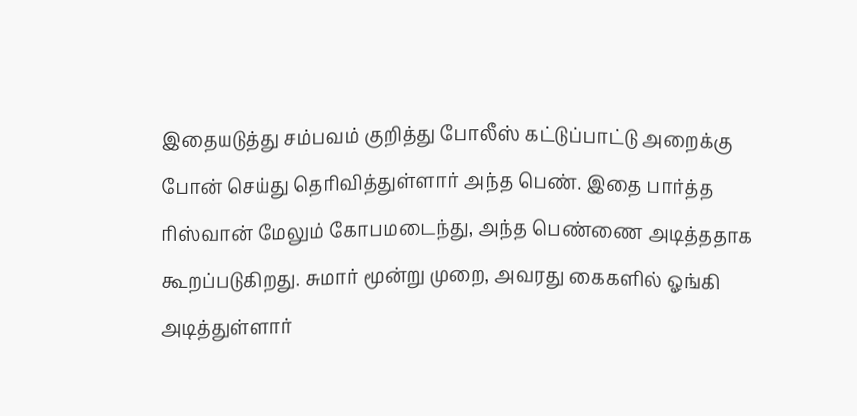இதையடுத்து சம்பவம் குறித்து போலீஸ் கட்டுப்பாட்டு அறைக்கு போன் செய்து தெரிவித்துள்ளார் அந்த பெண். இதை பார்த்த ரிஸ்வான் மேலும் கோபமடைந்து, அந்த பெண்ணை அடித்ததாக கூறப்படுகிறது. சுமார் மூன்று முறை, அவரது கைகளில் ஓங்கி அடித்துள்ளார்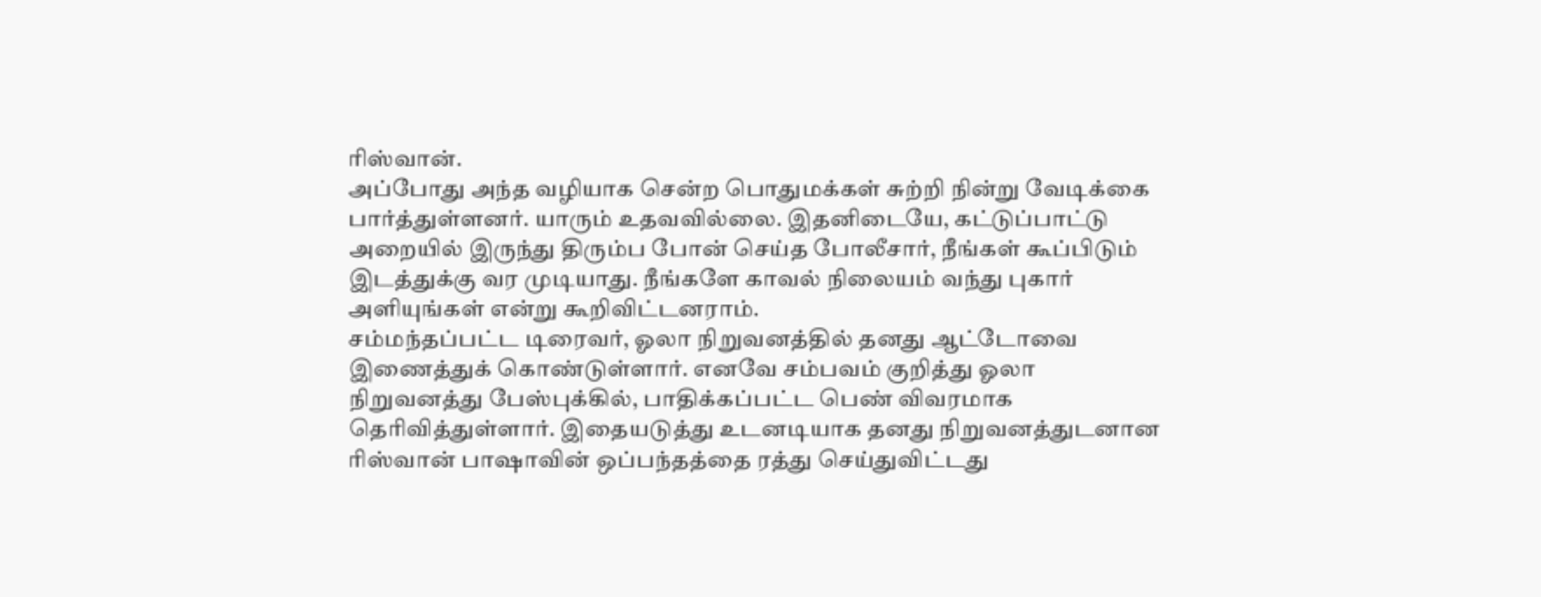ரிஸ்வான்.
அப்போது அந்த வழியாக சென்ற பொதுமக்கள் சுற்றி நின்று வேடிக்கை பார்த்துள்ளனர். யாரும் உதவவில்லை. இதனிடையே, கட்டுப்பாட்டு அறையில் இருந்து திரும்ப போன் செய்த போலீசார், நீங்கள் கூப்பிடும் இடத்துக்கு வர முடியாது. நீங்களே காவல் நிலையம் வந்து புகார் அளியுங்கள் என்று கூறிவிட்டனராம்.
சம்மந்தப்பட்ட டிரைவர், ஓலா நிறுவனத்தில் தனது ஆட்டோவை இணைத்துக் கொண்டுள்ளார். எனவே சம்பவம் குறித்து ஓலா நிறுவனத்து பேஸ்புக்கில், பாதிக்கப்பட்ட பெண் விவரமாக தெரிவித்துள்ளார். இதையடுத்து உடனடியாக தனது நிறுவனத்துடனான ரிஸ்வான் பாஷாவின் ஒப்பந்தத்தை ரத்து செய்துவிட்டது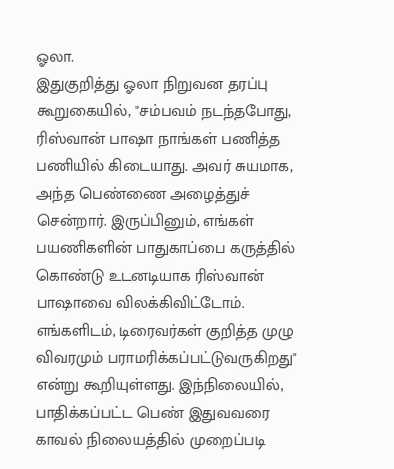ஓலா.
இதுகுறித்து ஓலா நிறுவன தரப்பு கூறுகையில், "சம்பவம் நடந்தபோது, ரிஸ்வான் பாஷா நாங்கள் பணித்த பணியில் கிடையாது. அவர் சுயமாக, அந்த பெண்ணை அழைத்துச் சென்றார். இருப்பினும், எங்கள் பயணிகளின் பாதுகாப்பை கருத்தில் கொண்டு உடனடியாக ரிஸ்வான் பாஷாவை விலக்கிவிட்டோம். எங்களிடம், டிரைவர்கள் குறித்த முழு விவரமும் பராமரிக்கப்பட்டுவருகிறது" என்று கூறியுள்ளது. இந்நிலையில், பாதிக்கப்பட்ட பெண் இதுவவரை காவல் நிலையத்தில் முறைப்படி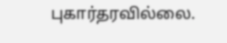புகார்தரவில்லை.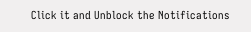Click it and Unblock the Notifications